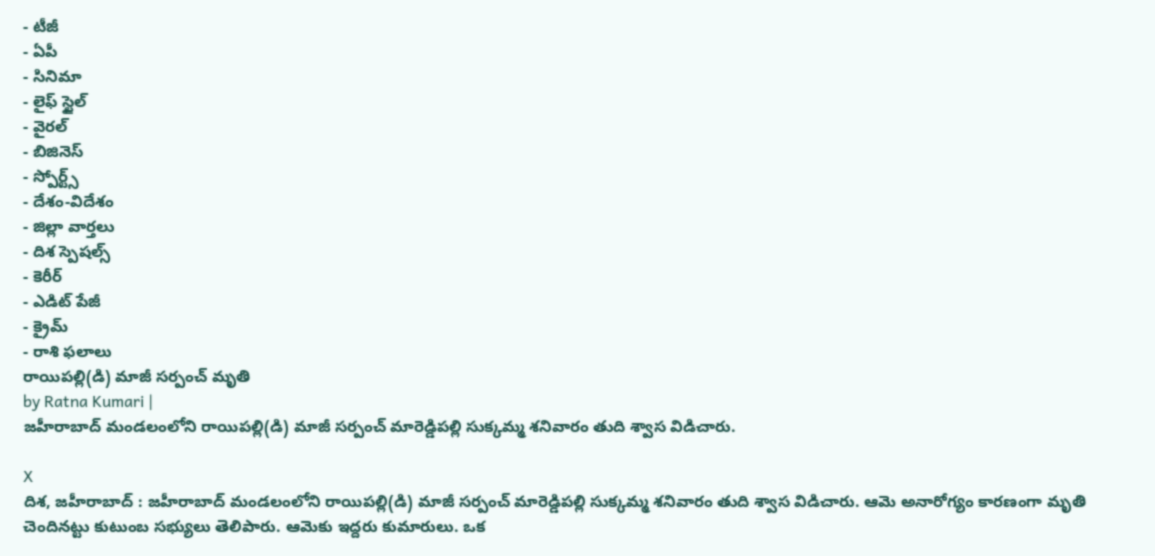- టీజీ
- ఏపీ
- సినిమా
- లైఫ్ స్టైల్
- వైరల్
- బిజినెస్
- స్పోర్ట్స్
- దేశం-విదేశం
- జిల్లా వార్తలు
- దిశ స్పెషల్స్
- కెరీర్
- ఎడిట్ పేజీ
- క్రైమ్
- రాశి ఫలాలు
రాయిపల్లి(డి) మాజీ సర్పంచ్ మృతి
by Ratna Kumari |
జహీరాబాద్ మండలంలోని రాయిపల్లి(డి) మాజీ సర్పంచ్ మారెడ్డిపల్లి సుక్కమ్మ శనివారం తుది శ్వాస విడిచారు.

X
దిశ, జహీరాబాద్ : జహీరాబాద్ మండలంలోని రాయిపల్లి(డి) మాజీ సర్పంచ్ మారెడ్డిపల్లి సుక్కమ్మ శనివారం తుది శ్వాస విడిచారు. ఆమె అనారోగ్యం కారణంగా మృతి చెందినట్టు కుటుంబ సభ్యులు తెలిపారు. ఆమెకు ఇద్దరు కుమారులు. ఒక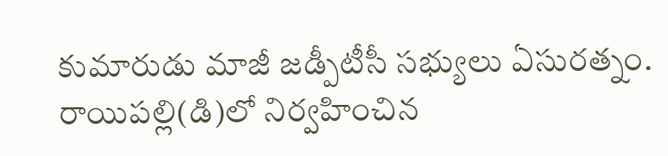కుమారుడు మాజీ జడ్పీటీసీ సభ్యులు ఏసురత్నం. రాయిపల్లి(డి)లో నిర్వహించిన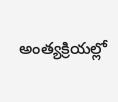అంత్యక్రియల్లో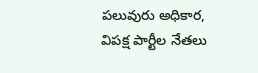పలువురు అధికార, విపక్ష పార్టీల నేతలు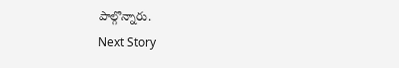పాల్గొన్నారు.
Next Story